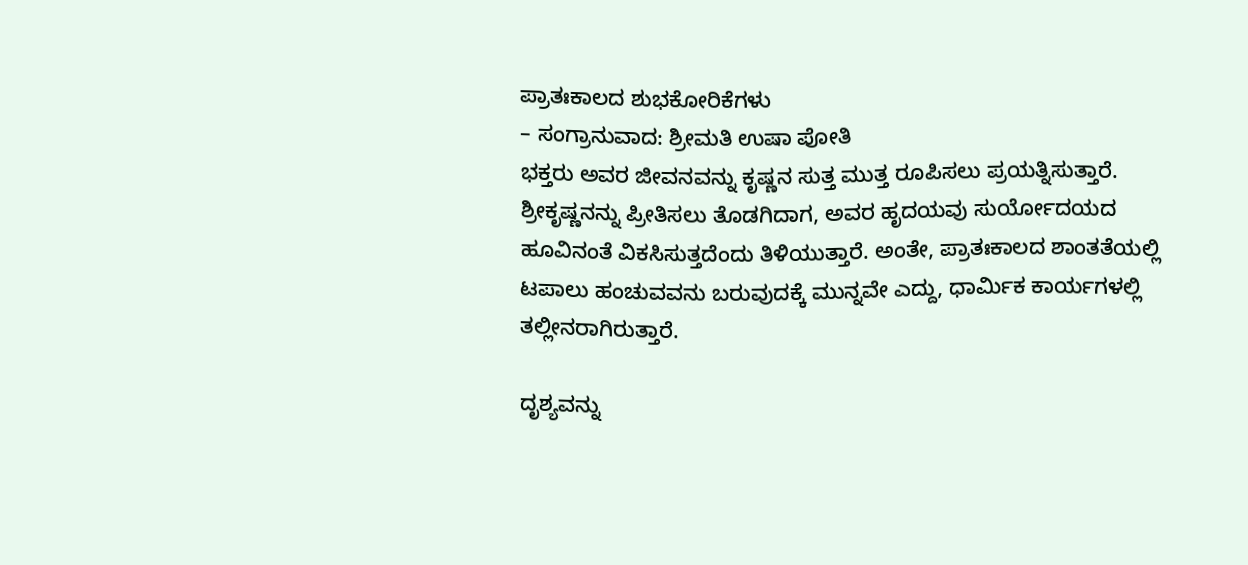ಪ್ರಾತಃಕಾಲದ ಶುಭಕೋರಿಕೆಗಳು
– ಸಂಗ್ರಾನುವಾದ: ಶ್ರೀಮತಿ ಉಷಾ ಪೋತಿ
ಭಕ್ತರು ಅವರ ಜೀವನವನ್ನು ಕೃಷ್ಣನ ಸುತ್ತ ಮುತ್ತ ರೂಪಿಸಲು ಪ್ರಯತ್ನಿಸುತ್ತಾರೆ. ಶ್ರೀಕೃಷ್ಣನನ್ನು ಪ್ರೀತಿಸಲು ತೊಡಗಿದಾಗ, ಅವರ ಹೃದಯವು ಸುರ್ಯೋದಯದ ಹೂವಿನಂತೆ ವಿಕಸಿಸುತ್ತದೆಂದು ತಿಳಿಯುತ್ತಾರೆ. ಅಂತೇ, ಪ್ರಾತಃಕಾಲದ ಶಾಂತತೆಯಲ್ಲಿ ಟಪಾಲು ಹಂಚುವವನು ಬರುವುದಕ್ಕೆ ಮುನ್ನವೇ ಎದ್ದು, ಧಾರ್ಮಿಕ ಕಾರ್ಯಗಳಲ್ಲಿ ತಲ್ಲೀನರಾಗಿರುತ್ತಾರೆ.

ದೃಶ್ಯವನ್ನು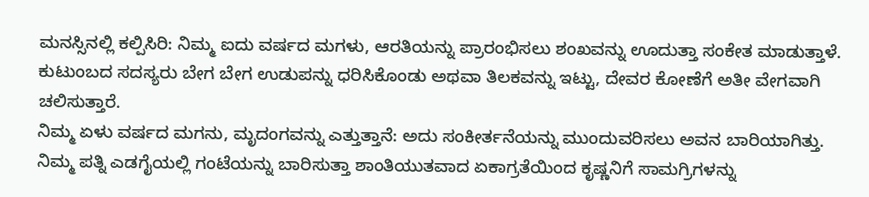ಮನಸ್ಸಿನಲ್ಲಿ ಕಲ್ಪಿಸಿರಿ: ನಿಮ್ಮ ಐದು ವರ್ಷದ ಮಗಳು, ಆರತಿಯನ್ನು ಪ್ರಾರಂಭಿಸಲು ಶಂಖವನ್ನು ಊದುತ್ತಾ ಸಂಕೇತ ಮಾಡುತ್ತಾಳೆ. ಕುಟುಂಬದ ಸದಸ್ಯರು ಬೇಗ ಬೇಗ ಉಡುಪನ್ನು ಧರಿಸಿಕೊಂಡು ಅಥವಾ ತಿಲಕವನ್ನು ಇಟ್ಟು, ದೇವರ ಕೋಣೆಗೆ ಅತೀ ವೇಗವಾಗಿ ಚಲಿಸುತ್ತಾರೆ.
ನಿಮ್ಮ ಏಳು ವರ್ಷದ ಮಗನು, ಮೃದಂಗವನ್ನು ಎತ್ತುತ್ತಾನೆ: ಅದು ಸಂಕೀರ್ತನೆಯನ್ನು ಮುಂದುವರಿಸಲು ಅವನ ಬಾರಿಯಾಗಿತ್ತು. ನಿಮ್ಮ ಪತ್ನಿ ಎಡಗೈಯಲ್ಲಿ ಗಂಟೆಯನ್ನು ಬಾರಿಸುತ್ತಾ ಶಾಂತಿಯುತವಾದ ಏಕಾಗ್ರತೆಯಿಂದ ಕೃಷ್ಣನಿಗೆ ಸಾಮಗ್ರಿಗಳನ್ನು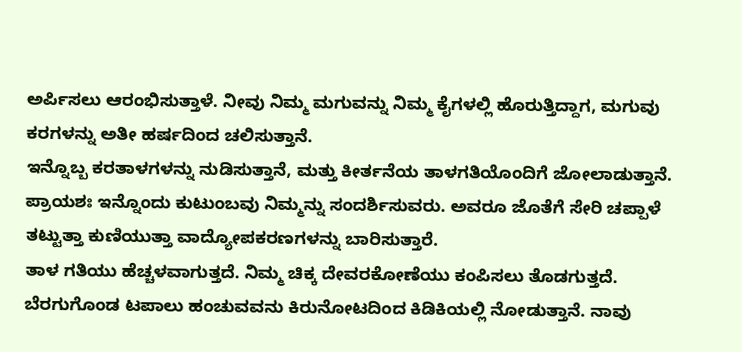ಅರ್ಪಿಸಲು ಆರಂಭಿಸುತ್ತಾಳೆ. ನೀವು ನಿಮ್ಮ ಮಗುವನ್ನು ನಿಮ್ಮ ಕೈಗಳಲ್ಲಿ ಹೊರುತ್ತಿದ್ದಾಗ, ಮಗುವು ಕರಗಳನ್ನು ಅತೀ ಹರ್ಷದಿಂದ ಚಲಿಸುತ್ತಾನೆ.
ಇನ್ನೊಬ್ಬ ಕರತಾಳಗಳನ್ನು ನುಡಿಸುತ್ತಾನೆ, ಮತ್ತು ಕೀರ್ತನೆಯ ತಾಳಗತಿಯೊಂದಿಗೆ ಜೋಲಾಡುತ್ತಾನೆ. ಪ್ರಾಯಶಃ ಇನ್ನೊಂದು ಕುಟುಂಬವು ನಿಮ್ಮನ್ನು ಸಂದರ್ಶಿಸುವರು. ಅವರೂ ಜೊತೆಗೆ ಸೇರಿ ಚಪ್ಪಾಳೆ ತಟ್ಟುತ್ತಾ ಕುಣಿಯುತ್ತಾ ವಾದ್ಯೋಪಕರಣಗಳನ್ನು ಬಾರಿಸುತ್ತಾರೆ.
ತಾಳ ಗತಿಯು ಹೆಚ್ಚಳವಾಗುತ್ತದೆ. ನಿಮ್ಮ ಚಿಕ್ಕ ದೇವರಕೋಣೆಯು ಕಂಪಿಸಲು ತೊಡಗುತ್ತದೆ. ಬೆರಗುಗೊಂಡ ಟಪಾಲು ಹಂಚುವವನು ಕಿರುನೋಟದಿಂದ ಕಿಡಿಕಿಯಲ್ಲಿ ನೋಡುತ್ತಾನೆ. ನಾವು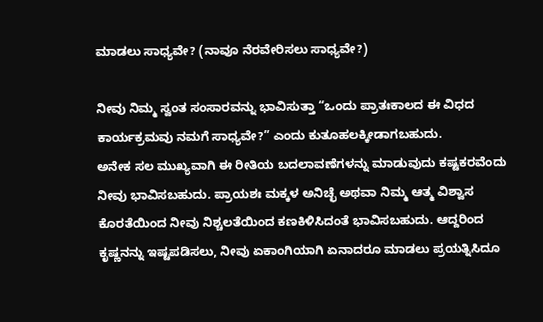ಮಾಡಲು ಸಾಧ್ಯವೇ? (ನಾವೂ ನೆರವೇರಿಸಲು ಸಾಧ್ಯವೇ?)

ನೀವು ನಿಮ್ಮ ಸ್ವಂತ ಸಂಸಾರವನ್ನು ಭಾವಿಸುತ್ತಾ “ಒಂದು ಪ್ರಾತಃಕಾಲದ ಈ ವಿಧದ ಕಾರ್ಯಕ್ರಮವು ನಮಗೆ ಸಾಧ್ಯವೇ?” ಎಂದು ಕುತೂಹಲಕ್ಕೀಡಾಗಬಹುದು.
ಅನೇಕ ಸಲ ಮುಖ್ಯವಾಗಿ ಈ ರೀತಿಯ ಬದಲಾವಣೆಗಳನ್ನು ಮಾಡುವುದು ಕಷ್ಟಕರವೆಂದು ನೀವು ಭಾವಿಸಬಹುದು. ಪ್ರಾಯಶಃ ಮಕ್ಕಳ ಅನಿಚ್ಛೆ ಅಥವಾ ನಿಮ್ಮ ಆತ್ಮ ವಿಶ್ವಾಸ ಕೊರತೆಯಿಂದ ನೀವು ನಿಶ್ಚಲತೆಯಿಂದ ಕಣಕಿಳಿಸಿದಂತೆ ಭಾವಿಸಬಹುದು. ಆದ್ದರಿಂದ ಕೃಷ್ಣನನ್ನು ಇಷ್ಟಪಡಿಸಲು, ನೀವು ಏಕಾಂಗಿಯಾಗಿ ಏನಾದರೂ ಮಾಡಲು ಪ್ರಯತ್ನಿಸಿದೂ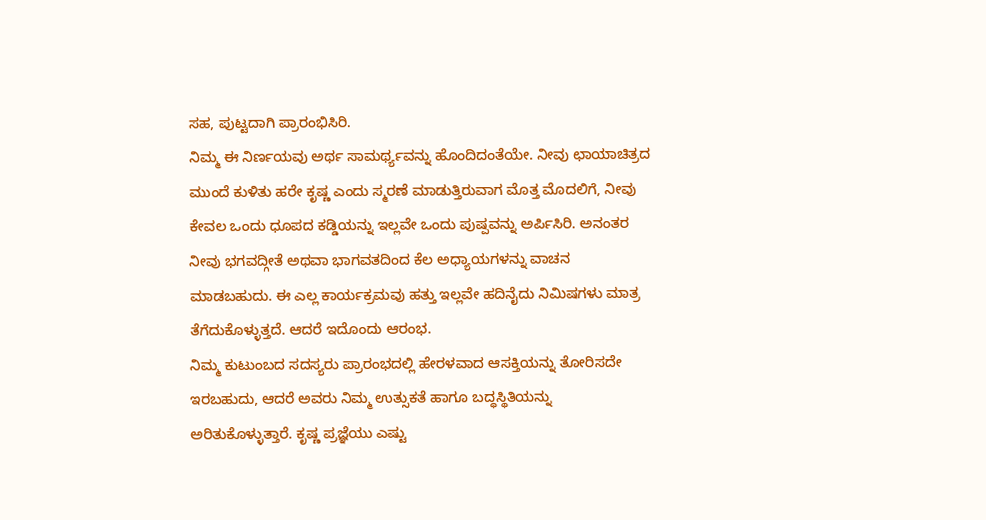ಸಹ, ಪುಟ್ಟದಾಗಿ ಪ್ರಾರಂಭಿಸಿರಿ.
ನಿಮ್ಮ ಈ ನಿರ್ಣಯವು ಅರ್ಥ ಸಾಮರ್ಥ್ಯವನ್ನು ಹೊಂದಿದಂತೆಯೇ. ನೀವು ಛಾಯಾಚಿತ್ರದ ಮುಂದೆ ಕುಳಿತು ಹರೇ ಕೃಷ್ಣ ಎಂದು ಸ್ಮರಣೆ ಮಾಡುತ್ತಿರುವಾಗ ಮೊತ್ತ ಮೊದಲಿಗೆ, ನೀವು ಕೇವಲ ಒಂದು ಧೂಪದ ಕಡ್ಡಿಯನ್ನು ಇಲ್ಲವೇ ಒಂದು ಪುಷ್ಪವನ್ನು ಅರ್ಪಿಸಿರಿ. ಅನಂತರ ನೀವು ಭಗವದ್ಗೀತೆ ಅಥವಾ ಭಾಗವತದಿಂದ ಕೆಲ ಅಧ್ಯಾಯಗಳನ್ನು ವಾಚನ ಮಾಡಬಹುದು. ಈ ಎಲ್ಲ ಕಾರ್ಯಕ್ರಮವು ಹತ್ತು ಇಲ್ಲವೇ ಹದಿನೈದು ನಿಮಿಷಗಳು ಮಾತ್ರ ತೆಗೆದುಕೊಳ್ಳುತ್ತದೆ. ಆದರೆ ಇದೊಂದು ಆರಂಭ.
ನಿಮ್ಮ ಕುಟುಂಬದ ಸದಸ್ಯರು ಪ್ರಾರಂಭದಲ್ಲಿ ಹೇರಳವಾದ ಆಸಕ್ತಿಯನ್ನು ತೋರಿಸದೇ ಇರಬಹುದು, ಆದರೆ ಅವರು ನಿಮ್ಮ ಉತ್ಸುಕತೆ ಹಾಗೂ ಬದ್ಧಸ್ಥಿತಿಯನ್ನು ಅರಿತುಕೊಳ್ಳುತ್ತಾರೆ. ಕೃಷ್ಣ ಪ್ರಜ್ಞೆಯು ಎಷ್ಟು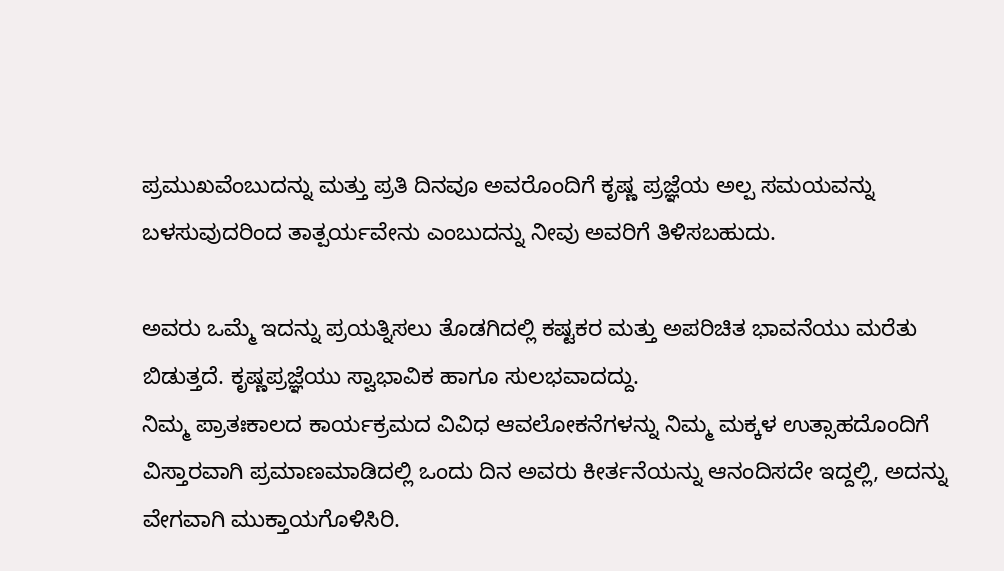ಪ್ರಮುಖವೆಂಬುದನ್ನು ಮತ್ತು ಪ್ರತಿ ದಿನವೂ ಅವರೊಂದಿಗೆ ಕೃಷ್ಣ ಪ್ರಜ್ಞೆಯ ಅಲ್ಪ ಸಮಯವನ್ನು ಬಳಸುವುದರಿಂದ ತಾತ್ಪರ್ಯವೇನು ಎಂಬುದನ್ನು ನೀವು ಅವರಿಗೆ ತಿಳಿಸಬಹುದು.

ಅವರು ಒಮ್ಮೆ ಇದನ್ನು ಪ್ರಯತ್ನಿಸಲು ತೊಡಗಿದಲ್ಲಿ ಕಷ್ಟಕರ ಮತ್ತು ಅಪರಿಚಿತ ಭಾವನೆಯು ಮರೆತು ಬಿಡುತ್ತದೆ. ಕೃಷ್ಣಪ್ರಜ್ಞೆಯು ಸ್ವಾಭಾವಿಕ ಹಾಗೂ ಸುಲಭವಾದದ್ದು.
ನಿಮ್ಮ ಪ್ರಾತಃಕಾಲದ ಕಾರ್ಯಕ್ರಮದ ವಿವಿಧ ಆವಲೋಕನೆಗಳನ್ನು ನಿಮ್ಮ ಮಕ್ಕಳ ಉತ್ಸಾಹದೊಂದಿಗೆ ವಿಸ್ತಾರವಾಗಿ ಪ್ರಮಾಣಮಾಡಿದಲ್ಲಿ ಒಂದು ದಿನ ಅವರು ಕೀರ್ತನೆಯನ್ನು ಆನಂದಿಸದೇ ಇದ್ದಲ್ಲಿ, ಅದನ್ನು ವೇಗವಾಗಿ ಮುಕ್ತಾಯಗೊಳಿಸಿರಿ.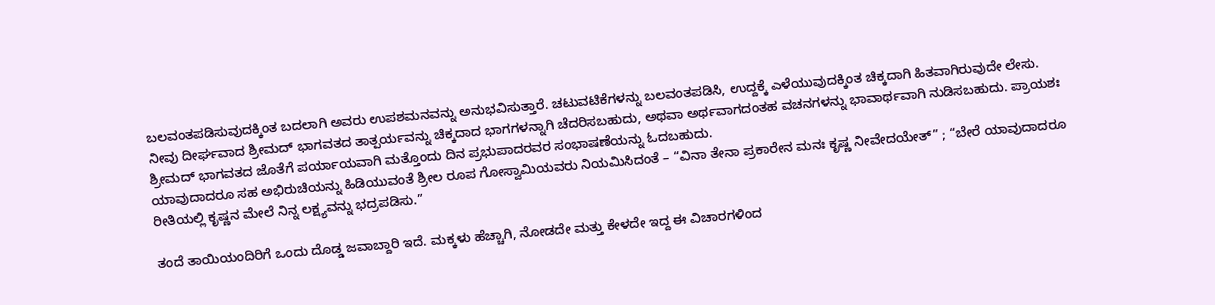ಬಲವಂತಪಡಿಸುವುದಕ್ಕಿಂತ ಬದಲಾಗಿ ಅವರು ಉಪಶಮನವನ್ನು ಅನುಭವಿಸುತ್ತಾರೆ. ಚಟುವಟಿಕೆಗಳನ್ನು ಬಲವಂತಪಡಿಸಿ, ಉದ್ದಕ್ಕೆ ಎಳೆಯುವುದಕ್ಕಿಂತ ಚಿಕ್ಕದಾಗಿ ಹಿತವಾಗಿರುವುದೇ ಲೇಸು.
ನೀವು ದೀರ್ಘವಾದ ಶ್ರೀಮದ್ ಭಾಗವತದ ತಾತ್ಪರ್ಯವನ್ನು ಚಿಕ್ಕದಾದ ಭಾಗಗಳನ್ನಾಗಿ ಚೆದರಿಸಬಹುದು, ಅಥವಾ ಅರ್ಥವಾಗದಂತಹ ವಚನಗಳನ್ನು ಭಾವಾರ್ಥವಾಗಿ ನುಡಿಸಬಹುದು. ಪ್ರಾಯಶಃ ಶ್ರೀಮದ್ ಭಾಗವತದ ಜೊತೆಗೆ ಪರ್ಯಾಯವಾಗಿ ಮತ್ತೊಂದು ದಿನ ಪ್ರಭುಪಾದರವರ ಸಂಭಾಷಣೆಯನ್ನು ಓದಬಹುದು.
ಯಾವುದಾದರೂ ಸಹ ಅಭಿರುಚಿಯನ್ನು ಹಿಡಿಯುವಂತೆ ಶ್ರೀಲ ರೂಪ ಗೋಸ್ವಾಮಿಯವರು ನಿಯಮಿಸಿದಂತೆ – “ವಿನಾ ತೇನಾ ಪ್ರಕಾರೇನ ಮನಃ ಕೃಷ್ಣ ನೀವೇದಯೇತ್” ; “ಬೇರೆ ಯಾವುದಾದರೂ ರೀತಿಯಲ್ಲಿ ಕೃಷ್ಣನ ಮೇಲೆ ನಿನ್ನ ಲಕ್ಷ್ಯವನ್ನು ಭದ್ರಪಡಿಸು.”

ತಂದೆ ತಾಯಿಯಂದಿರಿಗೆ ಒಂದು ದೊಡ್ಡ ಜವಾಬ್ದಾರಿ ಇದೆ. ಮಕ್ಕಳು ಹೆಚ್ಚಾಗಿ, ನೋಡದೇ ಮತ್ತು ಕೇಳದೇ ಇದ್ದ ಈ ವಿಚಾರಗಳಿಂದ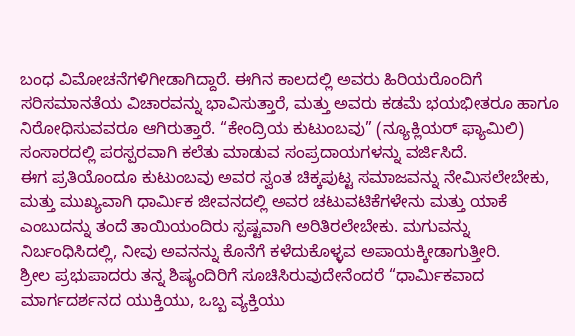ಬಂಧ ವಿಮೋಚನೆಗಳಿಗೀಡಾಗಿದ್ದಾರೆ. ಈಗಿನ ಕಾಲದಲ್ಲಿ ಅವರು ಹಿರಿಯರೊಂದಿಗೆ ಸರಿಸಮಾನತೆಯ ವಿಚಾರವನ್ನು ಭಾವಿಸುತ್ತಾರೆ, ಮತ್ತು ಅವರು ಕಡಮೆ ಭಯಭೀತರೂ ಹಾಗೂ ನಿರೋಧಿಸುವವರೂ ಆಗಿರುತ್ತಾರೆ. “ಕೇಂದ್ರಿಯ ಕುಟುಂಬವು” (ನ್ಯೂಕ್ಲಿಯರ್ ಫ್ಯಾಮಿಲಿ) ಸಂಸಾರದಲ್ಲಿ ಪರಸ್ಪರವಾಗಿ ಕಲೆತು ಮಾಡುವ ಸಂಪ್ರದಾಯಗಳನ್ನು ವರ್ಜಿಸಿದೆ.
ಈಗ ಪ್ರತಿಯೊಂದೂ ಕುಟುಂಬವು ಅವರ ಸ್ವಂತ ಚಿಕ್ಕಪುಟ್ಟ ಸಮಾಜವನ್ನು ನೇಮಿಸಲೇಬೇಕು, ಮತ್ತು ಮುಖ್ಯವಾಗಿ ಧಾರ್ಮಿಕ ಜೀವನದಲ್ಲಿ ಅವರ ಚಟುವಟಿಕೆಗಳೇನು ಮತ್ತು ಯಾಕೆ ಎಂಬುದನ್ನು ತಂದೆ ತಾಯಿಯಂದಿರು ಸ್ಪಷ್ಟವಾಗಿ ಅರಿತಿರಲೇಬೇಕು. ಮಗುವನ್ನು ನಿರ್ಬಂಧಿಸಿದಲ್ಲಿ, ನೀವು ಅವನನ್ನು ಕೊನೆಗೆ ಕಳೆದುಕೊಳ್ಳವ ಅಪಾಯಕ್ಕೀಡಾಗುತ್ತೀರಿ.
ಶ್ರೀಲ ಪ್ರಭುಪಾದರು ತನ್ನ ಶಿಷ್ಯಂದಿರಿಗೆ ಸೂಚಿಸಿರುವುದೇನೆಂದರೆ “ಧಾರ್ಮಿಕವಾದ ಮಾರ್ಗದರ್ಶನದ ಯುಕ್ತಿಯು, ಒಬ್ಬ ವ್ಯಕ್ತಿಯು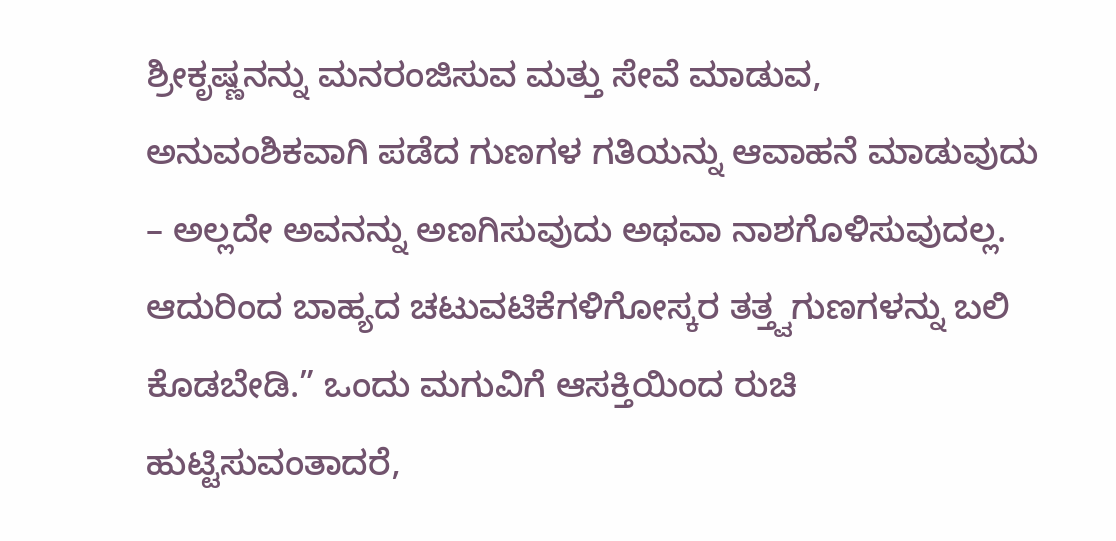ಶ್ರೀಕೃಷ್ಣನನ್ನು ಮನರಂಜಿಸುವ ಮತ್ತು ಸೇವೆ ಮಾಡುವ, ಅನುವಂಶಿಕವಾಗಿ ಪಡೆದ ಗುಣಗಳ ಗತಿಯನ್ನು ಆವಾಹನೆ ಮಾಡುವುದು – ಅಲ್ಲದೇ ಅವನನ್ನು ಅಣಗಿಸುವುದು ಅಥವಾ ನಾಶಗೊಳಿಸುವುದಲ್ಲ.
ಆದುರಿಂದ ಬಾಹ್ಯದ ಚಟುವಟಿಕೆಗಳಿಗೋಸ್ಕರ ತತ್ತ್ವಗುಣಗಳನ್ನು ಬಲಿ ಕೊಡಬೇಡಿ.” ಒಂದು ಮಗುವಿಗೆ ಆಸಕ್ತಿಯಿಂದ ರುಚಿ ಹುಟ್ಟಿಸುವಂತಾದರೆ,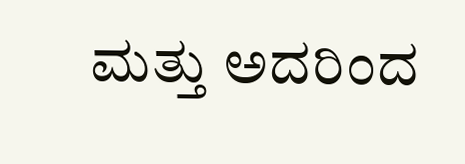ಮತ್ತು ಅದರಿಂದ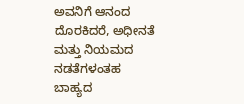ಅವನಿಗೆ ಆನಂದ ದೊರಕಿದರೆ, ಅಧೀನತೆ ಮತ್ತು ನಿಯಮದ ನಡತೆಗಳಂತಹ ಬಾಹ್ಯದ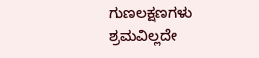ಗುಣಲಕ್ಷಣಗಳು ಶ್ರಮವಿಲ್ಲದೇ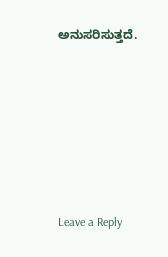ಅನುಸರಿಸುತ್ತದೆ.






Leave a Reply